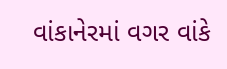વાંકાનેરમાં વગર વાંકે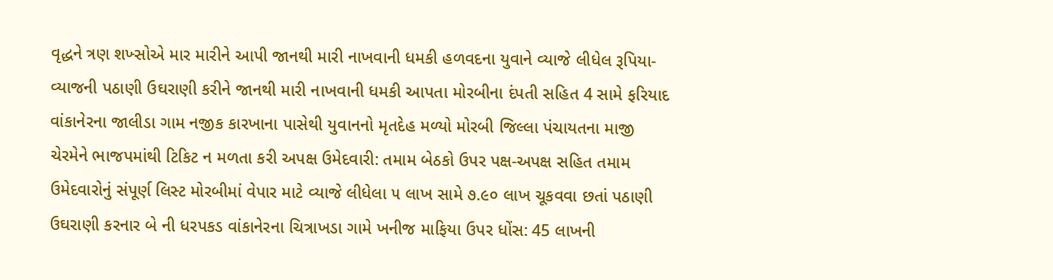વૃદ્ધને ત્રણ શખ્સોએ માર મારીને આપી જાનથી મારી નાખવાની ધમકી હળવદના યુવાને વ્યાજે લીધેલ રૂપિયા-વ્યાજની પઠાણી ઉઘરાણી કરીને જાનથી મારી નાખવાની ધમકી આપતા મોરબીના દંપતી સહિત 4 સામે ફરિયાદ વાંકાનેરના જાલીડા ગામ નજીક કારખાના પાસેથી યુવાનનો મૃતદેહ મળ્યો મોરબી જિલ્લા પંચાયતના માજી ચેરમેને ભાજપમાંથી ટિકિટ ન મળતા કરી અપક્ષ ઉમેદવારી: તમામ બેઠકો ઉપર પક્ષ-અપક્ષ સહિત તમામ ઉમેદવારોનું સંપૂર્ણ લિસ્ટ મોરબીમાં વેપાર માટે વ્યાજે લીધેલા ૫ લાખ સામે ૭.૯૦ લાખ ચૂકવવા છતાં પઠાણી ઉઘરાણી કરનાર બે ની ધરપકડ વાંકાનેરના ચિત્રાખડા ગામે ખનીજ માફિયા ઉપર ધોંસ: 45 લાખની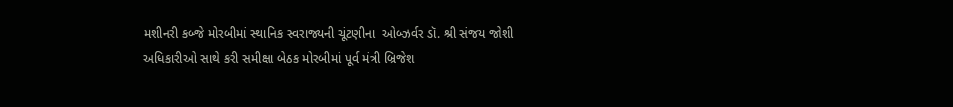મશીનરી કબ્જે મોરબીમાં સ્થાનિક સ્વરાજ્યની ચૂંટણીના  ઓબ્ઝર્વર ડૉ. શ્રી સંજય જોશી અધિકારીઓ સાથે કરી સમીક્ષા બેઠક મોરબીમાં પૂર્વ મંત્રી બ્રિજેશ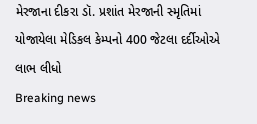મેરજાના દીકરા ડૉ. પ્રશાંત મેરજાની સ્મૃતિમાં યોજાયેલા મેડિકલ કેમ્પનો 400 જેટલા દર્દીઓએ લાભ લીધો
Breaking news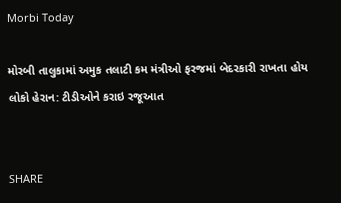Morbi Today

મોરબી તાલુકામાં અમુક તલાટી કમ મંત્રીઓ ફરજમાં બેદરકારી રાખતા હોય લોકો હેરાન: ટીડીઓને કરાઇ રજૂઆત


SHARE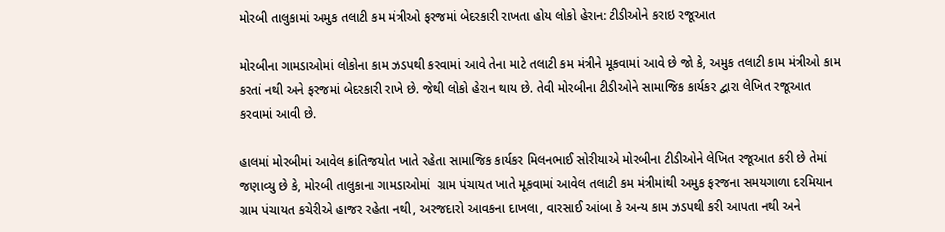મોરબી તાલુકામાં અમુક તલાટી કમ મંત્રીઓ ફરજમાં બેદરકારી રાખતા હોય લોકો હેરાન: ટીડીઓને કરાઇ રજૂઆત

મોરબીના ગામડાઓમાં લોકોના કામ ઝડપથી કરવામાં આવે તેના માટે તલાટી કમ મંત્રીને મૂકવામાં આવે છે જો કે, અમુક તલાટી કામ મંત્રીઓ કામ કરતાં નથી અને ફરજમાં બેદરકારી રાખે છે. જેથી લોકો હેરાન થાય છે. તેવી મોરબીના ટીડીઓને સામાજિક કાર્યકર દ્વારા લેખિત રજૂઆત કરવામાં આવી છે.

હાલમાં મોરબીમાં આવેલ ક્રાંતિજયોત ખાતે રહેતા સામાજિક કાર્યકર મિલનભાઈ સોરીયાએ મોરબીના ટીડીઓને લેખિત રજૂઆત કરી છે તેમાં જણાવ્યુ છે કે, મોરબી તાલુકાના ગામડાઓમાં  ગ્રામ પંચાયત ખાતે મૂકવામાં આવેલ તલાટી કમ મંત્રીમાંથી અમુક ફરજના સમયગાળા દરમિયાન ગ્રામ પંચાયત કચેરીએ હાજર રહેતા નથી, અરજદારો આવકના દાખલા, વારસાઈ આંબા કે અન્ય કામ ઝડપથી કરી આપતા નથી અને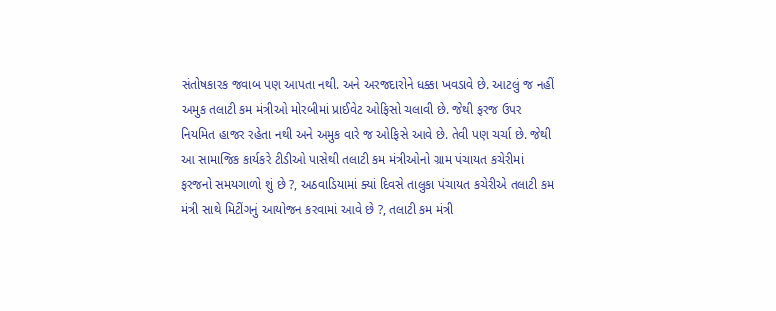સંતોષકારક જવાબ પણ આપતા નથી. અને અરજદારોને ધક્કા ખવડાવે છે. આટલું જ નહીં અમુક તલાટી કમ મંત્રીઓ મોરબીમાં પ્રાઈવેટ ઓફિસો ચલાવી છે. જેથી ફરજ ઉપર નિયમિત હાજર રહેતા નથી અને અમુક વારે જ ઓફિસે આવે છે. તેવી પણ ચર્ચા છે. જેથી આ સામાજિક કાર્યકરે ટીડીઓ પાસેથી તલાટી કમ મંત્રીઓનો ગ્રામ પંચાયત કચેરીમાં ફરજનો સમયગાળો શું છે ?, અઠવાડિયામાં ક્યાં દિવસે તાલુકા પંચાયત કચેરીએ તલાટી કમ મંત્રી સાથે મિટીંગનું આયોજન કરવામાં આવે છે ?, તલાટી કમ મંત્રી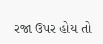રજા ઉપર હોય તો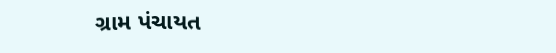ગ્રામ પંચાયત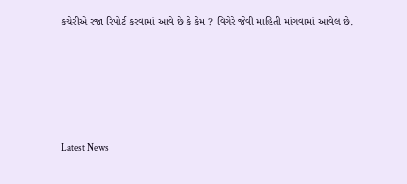કચેરીએ રજા રિપોર્ટ કરવામાં આવે છે કે કેમ ? વિગેરે જેવી માહિતી માંગવામાં આવેલ છે.






Latest News